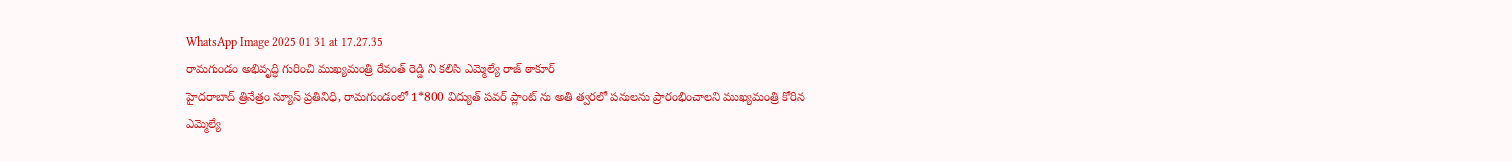WhatsApp Image 2025 01 31 at 17.27.35
రామగుండం అభివృద్ధి గురించి ముఖ్యమంత్రి రేవంత్ రెడ్డి ని కలిసి ఎమ్మెల్యే రాజ్ ఠాకూర్
హైదరాబాద్ త్రినేత్రం న్యూస్ ప్రతినిధి, రామగుండంలో 1*800 విద్యుత్ పవర్ ప్లాంట్ ను అతి త్వరలో పనులను ప్రారంభించాలని ముఖ్యమంత్రి కోరిన ఎమ్మెల్యే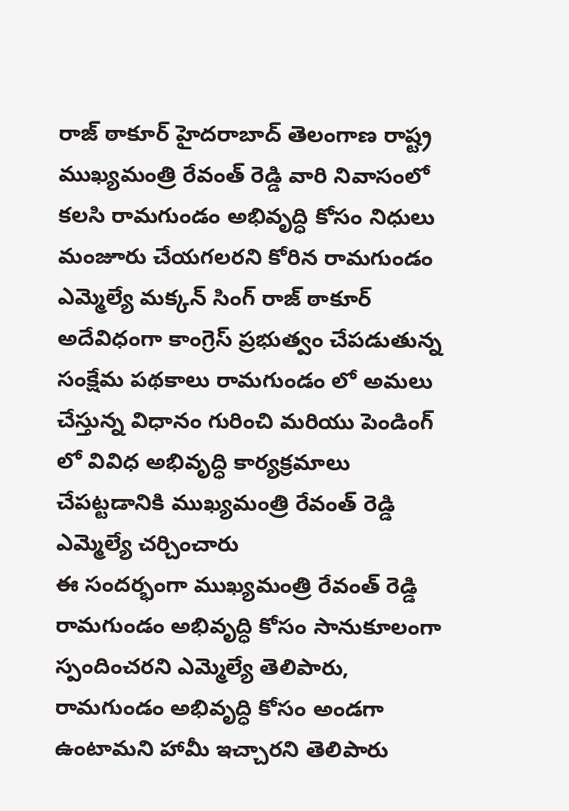రాజ్ ఠాకూర్ హైదరాబాద్ తెలంగాణ రాష్ట్ర ముఖ్యమంత్రి రేవంత్ రెడ్డి వారి నివాసంలో కలసి రామగుండం అభివృద్ధి కోసం నిధులు మంజూరు చేయగలరని కోరిన రామగుండం ఎమ్మెల్యే మక్కన్ సింగ్ రాజ్ ఠాకూర్ అదేవిధంగా కాంగ్రెస్ ప్రభుత్వం చేపడుతున్న సంక్షేమ పథకాలు రామగుండం లో అమలు చేస్తున్న విధానం గురించి మరియు పెండింగ్ లో వివిధ అభివృద్ధి కార్యక్రమాలు చేపట్టడానికి ముఖ్యమంత్రి రేవంత్ రెడ్డి ఎమ్మెల్యే చర్చించారు
ఈ సందర్భంగా ముఖ్యమంత్రి రేవంత్ రెడ్డి రామగుండం అభివృద్ధి కోసం సానుకూలంగా స్పందించరని ఎమ్మెల్యే తెలిపారు, రామగుండం అభివృద్ధి కోసం అండగా ఉంటామని హామీ ఇచ్చారని తెలిపారు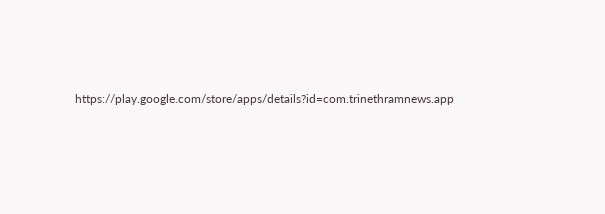https://play.google.com/store/apps/details?id=com.trinethramnews.app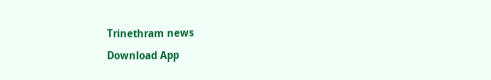Trinethram news
Download App